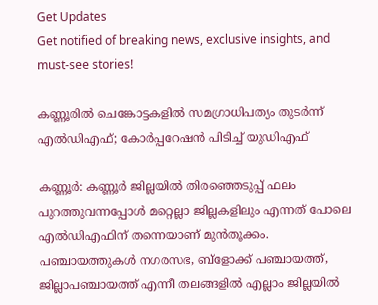Get Updates
Get notified of breaking news, exclusive insights, and must-see stories!

കണ്ണൂരില്‍ ചെങ്കോട്ടകളില്‍ സമഗ്രാധിപത്യം തുടര്‍ന്ന്‌ എല്‍ഡിഎഫ്‌; കോര്‍പ്പറേഷന്‍ പിടിച്ച്‌ യുഡിഎഫ്‌

കണ്ണൂര്‍: കണ്ണൂര്‍ ജില്ലയില്‍ തിരഞ്ഞെടുപ്പ്‌ ഫലം പുറത്തുവന്നപ്പോള്‍ മറ്റെല്ലാ ജില്ലകളിലും എന്നത്‌ പോലെ എല്‍ഡിഎഫിന്‌ തന്നെയാണ്‌ മുന്‍തൂക്കം. പഞ്ചായത്തുകള്‍ നഗരസഭ, ബ്‌ളോക്ക്‌ പഞ്ചായത്ത്‌, ജില്ലാപഞ്ചായത്ത്‌ എന്നീ തലങ്ങളില്‍ എല്ലാം ജില്ലയില്‍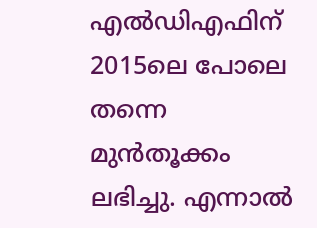എല്‍ഡിഎഫിന്‌ 2015ലെ പോലെ തന്നെ മുന്‍തൂക്കം ലഭിച്ചു. എന്നാല്‍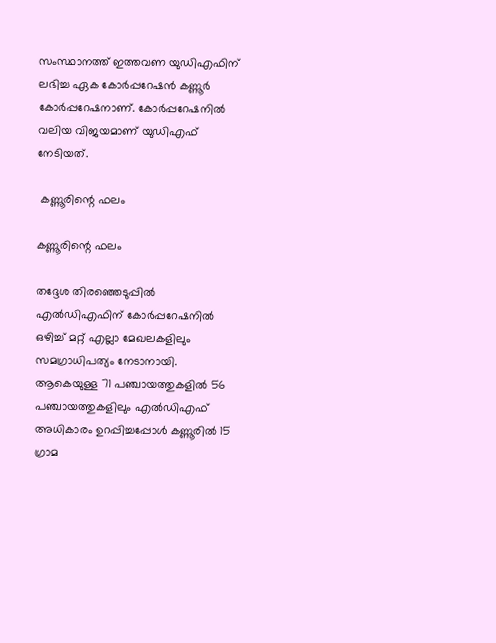സംസ്ഥാനത്ത്‌ ഇത്തവണ യുഡിഎഫിന്‌ ലഭിച്ച ഏക കോര്‍പ്പറേഷന്‍ കണ്ണൂര്‍ കോര്‍പ്പറേഷനാണ്‌. കോര്‍പ്പറേഷനില്‍ വലിയ വിജയമാണ്‌ യുഡിഎഫ്‌ നേടിയത്‌.

 കണ്ണൂരിന്റെ ഫലം

കണ്ണൂരിന്റെ ഫലം

തദ്ദേശ തിരഞ്ഞെടുപ്പില്‍ എല്‍ഡിഎഫിന്‌ കോര്‍പ്പറേഷനില്‍ ഒഴിച്ച്‌ മറ്റ്‌ എല്ലാ മേഖലകളിലും സമഗ്രാധിപത്യം നേടാനായി. ആകെയുള്ള 71 പഞ്ചായത്തുകളില്‍ 56 പഞ്ചായത്തുകളിലും എല്‍ഡിഎഫ്‌ അധികാരം ഉറപ്പിച്ചപ്പോള്‍ കണ്ണൂരില്‍ 15 ഗ്രാമ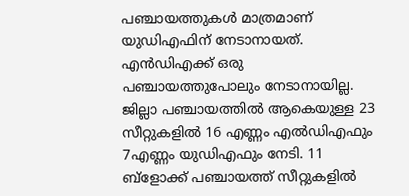പഞ്ചായത്തുകള്‍ മാത്രമാണ്‌ യുഡിഎഫിന്‌ നേടാനായത്‌. എന്‍ഡിഎക്ക്‌ ഒരു പഞ്ചായത്തുപോലും നേടാനായില്ല. ജില്ലാ പഞ്ചായത്തില്‍ ആകെയുള്ള 23 സീറ്റുകളില്‍ 16 എണ്ണം എല്‍ഡിഎഫും 7എണ്ണം യുഡിഎഫും നേടി. 11 ബ്‌ളോക്ക്‌ പഞ്ചായത്ത്‌ സീറ്റുകളില്‍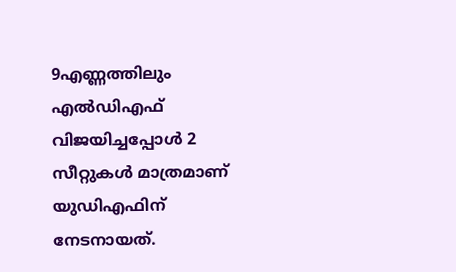9എണ്ണത്തിലും എല്‍ഡിഎഫ്‌ വിജയിച്ചപ്പോള്‍ 2 സീറ്റുകള്‍ മാത്രമാണ്‌ യുഡിഎഫിന്‌ നേടനായത്‌.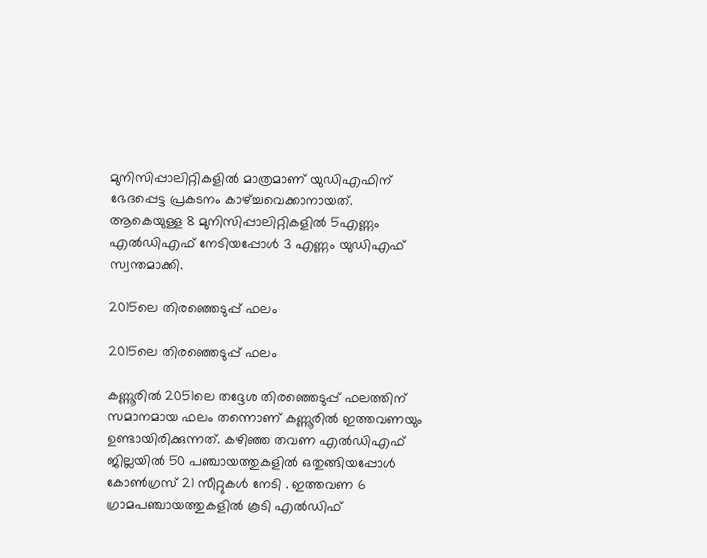മുനിസിപ്പാലിറ്റികളില്‍ മാത്രമാണ്‌ യുഡിഎഫിന്‌ ഭേദപ്പെട്ട പ്രകടനം കാഴ്‌ച്ചവെക്കാനായത്‌. ആകെയുള്ള 8 മുനിസിപ്പാലിറ്റികളില്‍ 5എണ്ണം എല്‍ഡിഎഫ്‌ നേടിയപ്പോള്‍ 3 എണ്ണം യുഡിഎഫ്‌ സ്വന്തമാക്കി.

2015ലെ തിരഞ്ഞെടുപ്പ്‌ ഫലം

2015ലെ തിരഞ്ഞെടുപ്പ്‌ ഫലം

കണ്ണൂരില്‍ 2051ലെ തദ്ദേശ തിരഞ്ഞെടുപ്പ്‌ ഫലത്തിന്‌ സമാനമായ ഫലം തന്നൊണ്‌ കണ്ണൂരില്‍ ഇത്തവണയും ഉണ്ടായിരിക്കുന്നത്‌. കഴിഞ്ഞ തവണ എല്‍ഡിഎഫ്‌ ജില്ലയില്‍ 50 പഞ്ചായത്തുകളില്‍ ഒതുങ്ങിയപ്പോള്‍ കോണ്‍ഗ്രസ്‌ 21 സീറ്റുകള്‍ നേടി . ഇത്തവണ 6 ഗ്രാമപഞ്ചായത്തുകളില്‍ കൂടി എല്‍ഡിഫ്‌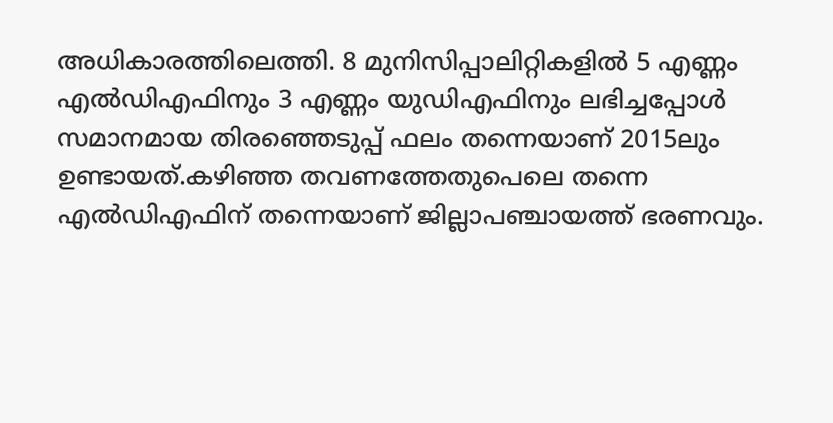അധികാരത്തിലെത്തി. 8 മുനിസിപ്പാലിറ്റികളില്‍ 5 എണ്ണം എല്‍ഡിഎഫിനും 3 എണ്ണം യുഡിഎഫിനും ലഭിച്ചപ്പോള്‍ സമാനമായ തിരഞ്ഞെടുപ്പ്‌ ഫലം തന്നെയാണ്‌ 2015ലും ഉണ്ടായത്‌.കഴിഞ്ഞ തവണത്തേതുപെലെ തന്നെ എല്‍ഡിഎഫിന്‌ തന്നെയാണ്‌ ജില്ലാപഞ്ചായത്ത്‌ ഭരണവും.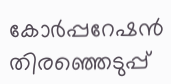കോര്‍പ്പറേഷന്‍ തിരഞ്ഞെടുപ്പ്‌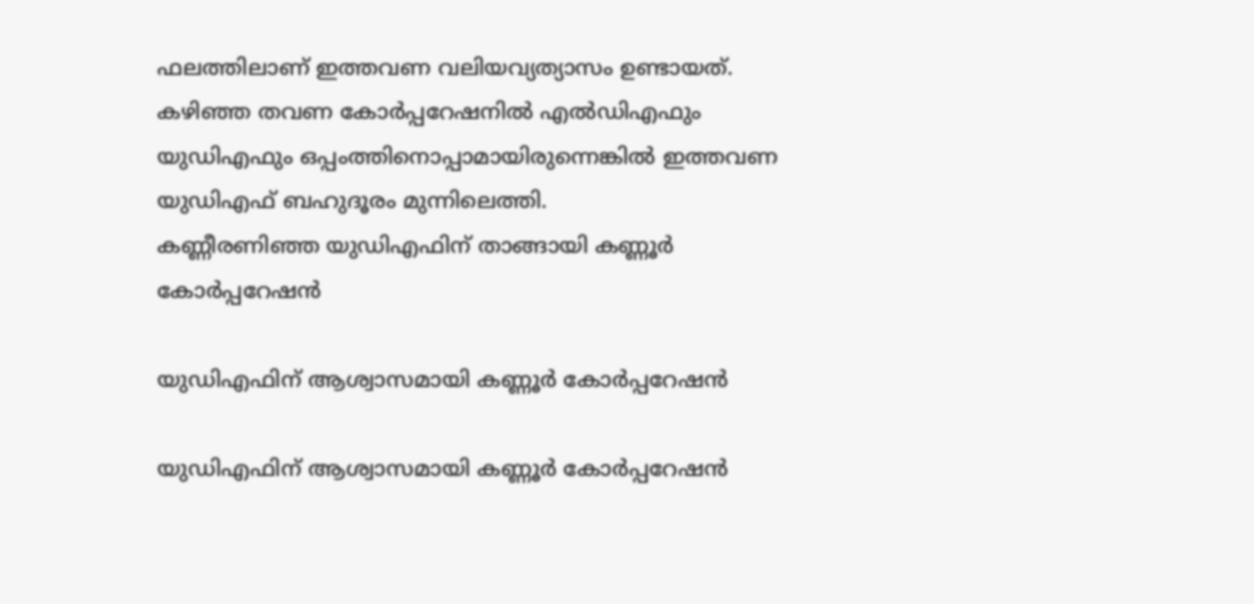ഫലത്തിലാണ്‌ ഇത്തവണ വലിയവ്യത്യാസം ഉണ്ടായത്‌. കഴിഞ്ഞ തവണ കോര്‍പ്പറേഷനില്‍ എല്‍ഡിഎഫും യുഡിഎഫും ഒപ്പംത്തിനൊപ്പാമായിരുന്നെങ്കില്‍ ഇത്തവണ യുഡിഎഫ്‌ ബഹുദൂരം മുന്നിലെത്തി.
കണ്ണീരണിഞ്ഞ യുഡിഎഫിന്‌ താങ്ങായി കണ്ണൂര്‍ കോര്‍പ്പറേഷന്‍

യുഡിഎഫിന്‌ ആശ്വാസമായി കണ്ണൂര്‍ കോര്‍പ്പറേഷന്‍

യുഡിഎഫിന്‌ ആശ്വാസമായി കണ്ണൂര്‍ കോര്‍പ്പറേഷന്‍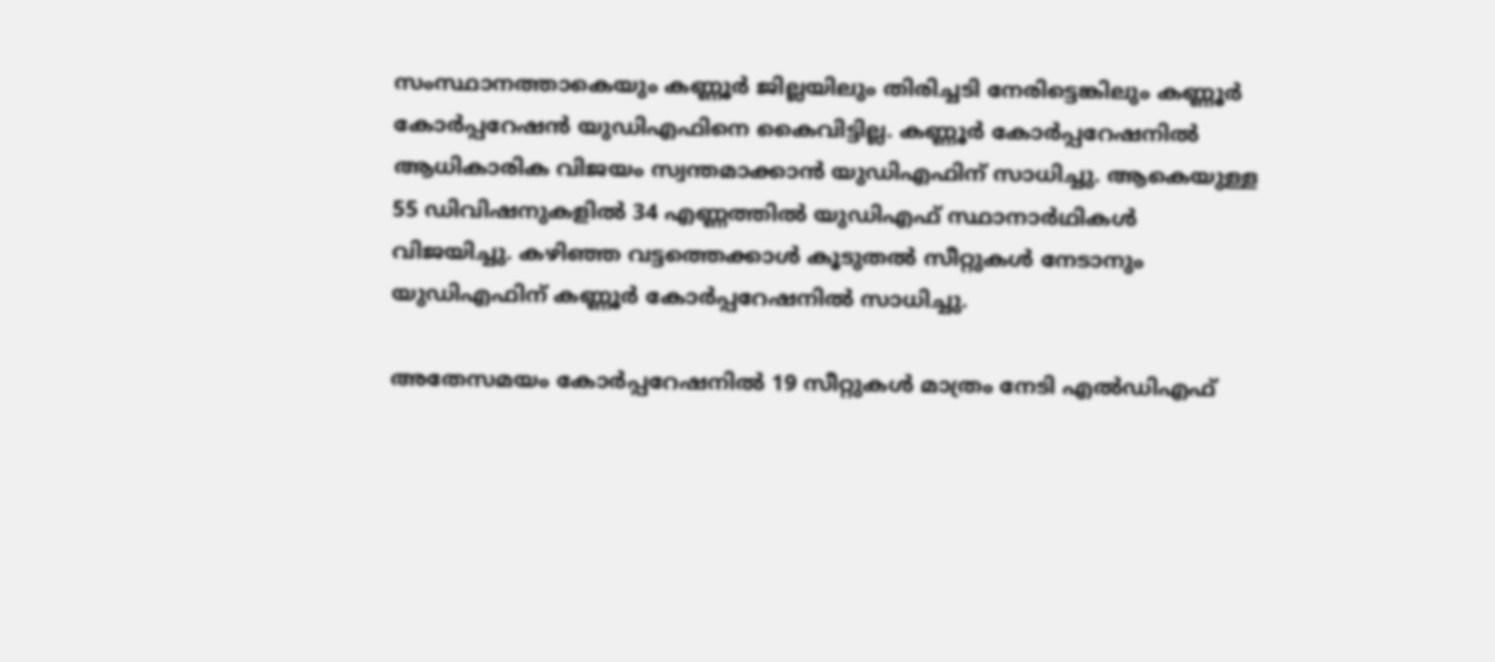സംസ്ഥാനത്താകെയും കണ്ണൂര്‍ ജില്ലയിലും തിരിച്ചടി നേരിട്ടെങ്കിലും കണ്ണൂര്‍ കോര്‍പ്പറേഷന്‍ യുഡിഎഫിനെ കൈവിട്ടില്ല. കണ്ണൂര്‍ കോര്‍പ്പറേഷനില്‍ ആധികാരിക വിജയം സ്വന്തമാക്കാന്‍ യുഡിഎഫിന്‌ സാധിച്ചു. ആകെയുള്ള 55 ഡിവിഷനുകളില്‍ 34 എണ്ണത്തില്‍ യുഡിഎഫ്‌ സ്ഥാനാര്‍ഥികള്‍ വിജയിച്ചു. കഴിഞ്ഞ വട്ടത്തെക്കാള്‍ കൂടുതല്‍ സീറ്റുകള്‍ നേടാനും യുഡിഎഫിന്‌ കണ്ണൂര്‍ കോര്‍പ്പറേഷനില്‍ സാധിച്ചു.

അതേസമയം കോര്‍പ്പറേഷനില്‍ 19 സീറ്റുകള്‍ മാത്രം നേടി എല്‍ഡിഎഫ്‌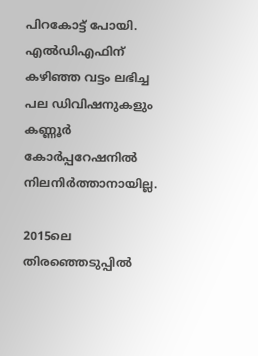പിറകോട്ട്‌ പോയി. എല്‍ഡിഎഫിന്‌ കഴിഞ്ഞ വട്ടം ലഭിച്ച പല ഡിവിഷനുകളും കണ്ണൂര്‍ കോര്‍പ്പറേഷനില്‍ നിലനിര്‍ത്താനായില്ല.

2015ലെ തിരഞ്ഞെടുപ്പില്‍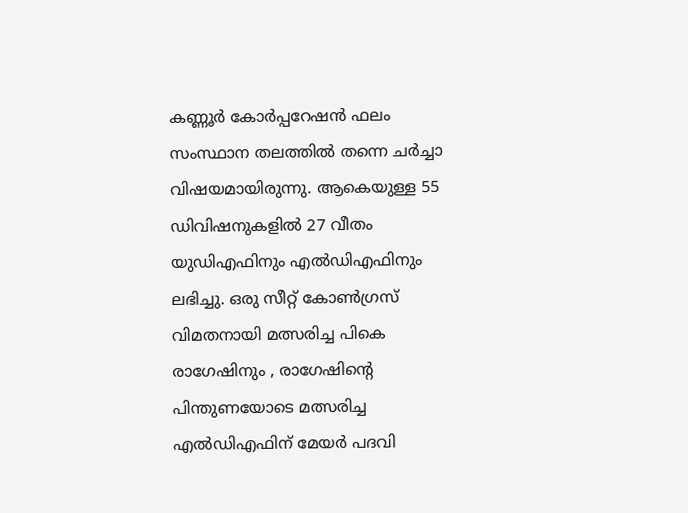കണ്ണൂര്‍ കോര്‍പ്പറേഷന്‍ ഫലം സംസ്ഥാന തലത്തില്‍ തന്നെ ചര്‍ച്ചാ വിഷയമായിരുന്നു. ആകെയുള്ള 55 ഡിവിഷനുകളില്‍ 27 വീതം യുഡിഎഫിനും എല്‍ഡിഎഫിനും ലഭിച്ചു. ഒരു സീറ്റ്‌ കോണ്‍ഗ്രസ്‌ വിമതനായി മത്സരിച്ച പികെ രാഗേഷിനും , രാഗേഷിന്റെ പിന്തുണയോടെ മത്സരിച്ച എല്‍ഡിഎഫിന്‌ മേയര്‍ പദവി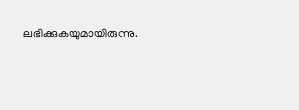ലഭിക്കുകയുമായിരുന്നു.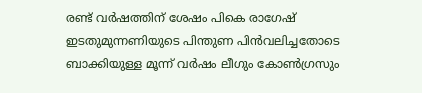രണ്ട്‌ വര്‍ഷത്തിന്‌ ശേഷം പികെ രാഗേഷ്‌ ഇടതുമുന്നണിയുടെ പിന്തുണ പിന്‍വലിച്ചതോടെ ബാക്കിയുള്ള മൂന്ന്‌ വര്‍ഷം ലീഗും കോണ്‍ഗ്രസും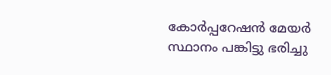കോര്‍പ്പറേഷന്‍ മേയര്‍ സ്ഥാനം പങ്കിട്ടു ഭരിച്ചു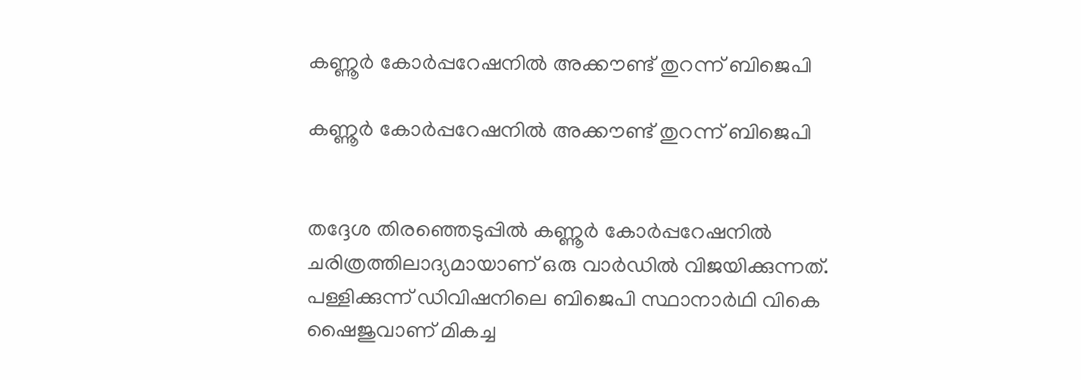കണ്ണൂര്‍ കോര്‍പ്പറേഷനില്‍ അക്കൗണ്ട്‌ തുറന്ന്‌ ബിജെപി

കണ്ണൂര്‍ കോര്‍പ്പറേഷനില്‍ അക്കൗണ്ട്‌ തുറന്ന്‌ ബിജെപി


തദ്ദേശ തിരഞ്ഞെടുപ്പില്‍ കണ്ണൂര്‍ കോര്‍പ്പറേഷനില്‍ ചരിത്രത്തിലാദ്യമായാണ്‌ ഒരു വാര്‍ഡില്‍ വിജയിക്കുന്നത്‌. പള്ളിക്കുന്ന്‌ ഡിവിഷനിലെ ബിജെപി സ്ഥാനാര്‍ഥി വികെ ഷൈജുവാണ്‌ മികച്ച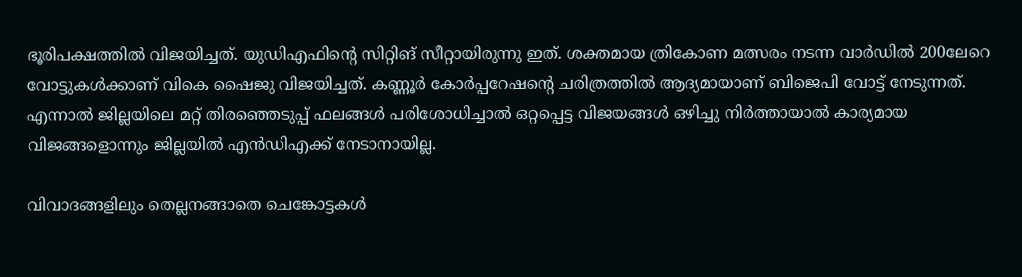ഭൂരിപക്ഷത്തില്‍ വിജയിച്ചത്‌. യുഡിഎഫിന്റെ സിറ്റിങ്‌ സീറ്റായിരുന്നു ഇത്‌. ശക്തമായ ത്രികോണ മത്സരം നടന്ന വാര്‍ഡില്‍ 200ലേറെ വോട്ടുകള്‍ക്കാണ്‌ വികെ ഷൈജു വിജയിച്ചത്‌. കണ്ണൂര്‍ കോര്‍പ്പറേഷന്റെ ചരിത്രത്തില്‍ ആദ്യമായാണ്‌ ബിജെപി വോട്ട്‌ നേടുന്നത്‌. എന്നാല്‍ ജില്ലയിലെ മറ്റ്‌ തിരഞ്ഞെടുപ്പ്‌ ഫലങ്ങള്‍ പരിശോധിച്ചാല്‍ ഒറ്റപ്പെട്ട വിജയങ്ങള്‍ ഒഴിച്ചു നിര്‍ത്തായാല്‍ കാര്യമായ വിജങ്ങളൊന്നും ജില്ലയില്‍ എന്‍ഡിഎക്ക്‌ നേടാനായില്ല.

വിവാദങ്ങളിലും തെല്ലനങ്ങാതെ ചെങ്കോട്ടകള്‍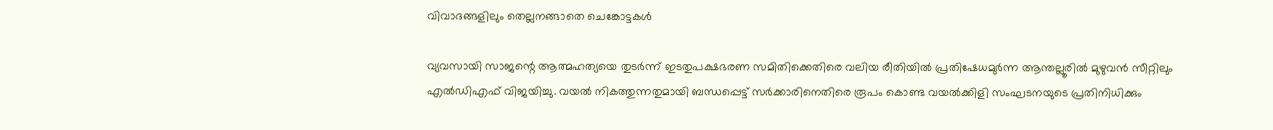വിവാദങ്ങളിലും തെല്ലനങ്ങാതെ ചെങ്കോട്ടകള്‍

വ്യവസായി സാജന്റെ ആത്മഹത്യയെ തുടര്‍ന്ന്‌ ഇടതുപക്ഷഭരണ സമിതിക്കെതിരെ വലിയ രീതിയില്‍ പ്രതിഷേധമുര്‍ന്ന ആന്തല്ലൂരില്‍ മുഴുവന്‍ സീറ്റിലും എല്‍ഡിഎഫ്‌ വിജയിച്ചു. വയല്‍ നികത്തുന്നതുമായി ബന്ധപ്പെട്ട്‌ സര്‍ക്കാരിനെതിരെ രൂപം കൊണ്ട വയല്‍ക്കിളി സംഘടനയുടെ പ്രതിനിധിക്കും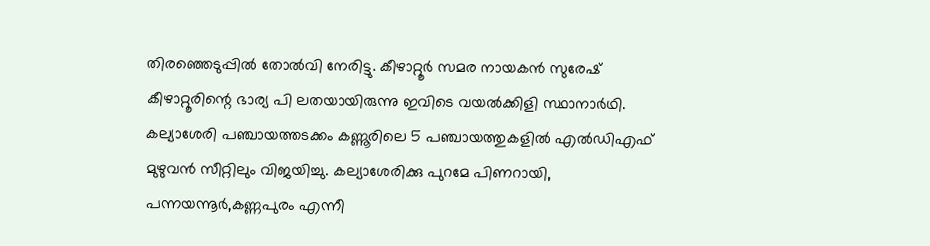തിരഞ്ഞെടുപ്പില്‍ തോല്‍വി നേരിട്ടു. കീഴാറ്റൂര്‍ സമര നായകന്‍ സുരേഷ്‌ കീഴാറ്റൂരിന്റെ ഭാര്യ പി ലതയായിരുന്നു ഇവിടെ വയല്‍ക്കിളി സ്ഥാനാര്‍ഥി. കല്യാശേരി പഞ്ചായത്തടക്കം കണ്ണൂരിലെ 5 പഞ്ചായത്തുകളില്‍ എല്‍ഡിഎഫ്‌ മുഴുവന്‍ സീറ്റിലും വിജയിച്ചു. കല്യാശേരിക്കു പുറമേ പിണറായി, പന്നയന്നൂര്‍,കണ്ണപുരം എന്നീ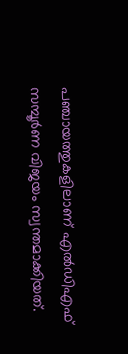പഞ്ചായത്തുകളിലാണ്‌ എല്‍ഡിഎഫ്‌ സമ്പൂര്‍ണ വിജയം സ്വന്തമാക്കിയത്‌.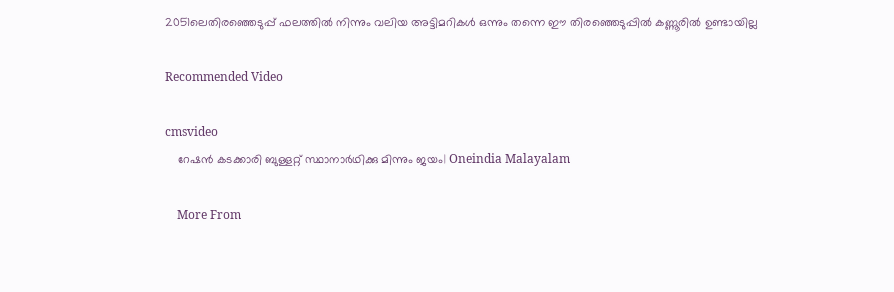2051ലെതിരഞ്ഞെടുപ്പ്‌ ഫലത്തില്‍ നിന്നും വലിയ അട്ടിമറികള്‍ ഒന്നും തന്നെ ഈ തിരഞ്ഞെടുപ്പില്‍ കണ്ണൂരില്‍ ഉണ്ടായില്ല

Recommended Video

cmsvideo
    റേഷൻ കടക്കാരി ബുള്ളറ്റ് സ്ഥാനാർഥിക്കു മിന്നും ജയം| Oneindia Malayalam

    More From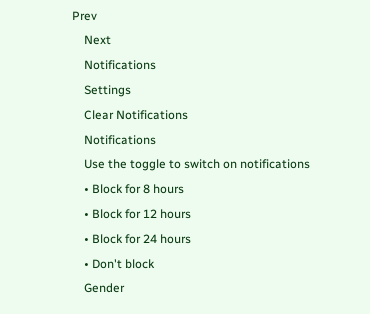Prev
    Next
    Notifications
    Settings
    Clear Notifications
    Notifications
    Use the toggle to switch on notifications
    • Block for 8 hours
    • Block for 12 hours
    • Block for 24 hours
    • Don't block
    Gender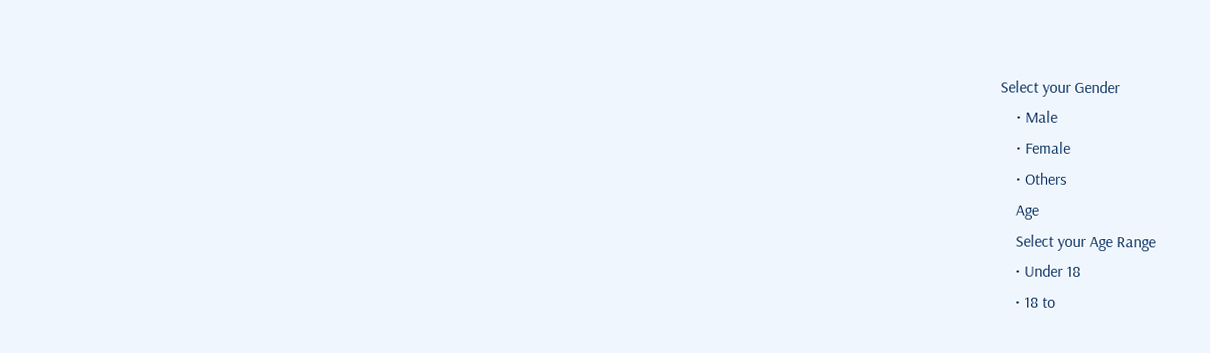Select your Gender
    • Male
    • Female
    • Others
    Age
    Select your Age Range
    • Under 18
    • 18 to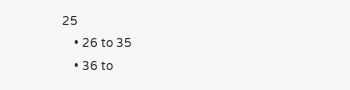25
    • 26 to 35
    • 36 to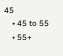45
    • 45 to 55
    • 55+